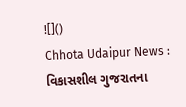![]()
Chhota Udaipur News : વિકાસશીલ ગુજરાતના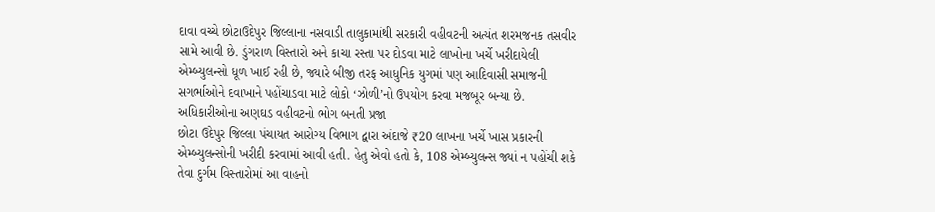દાવા વચ્ચે છોટાઉદેપુર જિલ્લાના નસવાડી તાલુકામાંથી સરકારી વહીવટની અત્યંત શરમજનક તસવીર સામે આવી છે. ડુંગરાળ વિસ્તારો અને કાચા રસ્તા પર દોડવા માટે લાખોના ખર્ચે ખરીદાયેલી એમ્બ્યુલન્સો ધૂળ ખાઈ રહી છે, જ્યારે બીજી તરફ આધુનિક યુગમાં પણ આદિવાસી સમાજની સગર્ભાઓને દવાખાને પહોંચાડવા માટે લોકો ‘ઝોળી’નો ઉપયોગ કરવા મજબૂર બન્યા છે.
અધિકારીઓના અણઘડ વહીવટનો ભોગ બનતી પ્રજા
છોટા ઉદેપુર જિલ્લા પંચાયત આરોગ્ય વિભાગ દ્વારા અંદાજે ₹20 લાખના ખર્ચે ખાસ પ્રકારની એમ્બ્યુલન્સોની ખરીદી કરવામાં આવી હતી. હેતુ એવો હતો કે, 108 એમ્બ્યુલન્સ જ્યાં ન પહોંચી શકે તેવા દુર્ગમ વિસ્તારોમાં આ વાહનો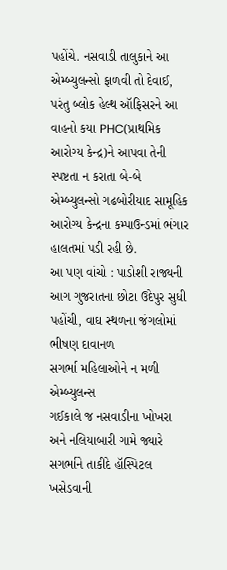પહોંચે. નસવાડી તાલુકાને આ એમ્બ્યુલન્સો ફાળવી તો દેવાઈ, પરંતુ બ્લોક હેલ્થ ઑફિસરને આ વાહનો કયા PHC(પ્રાથમિક આરોગ્ય કેન્દ્ર)ને આપવા તેની સ્પષ્ટતા ન કરાતા બે-બે એમ્બ્યુલન્સો ગઢબોરીયાદ સામૂહિક આરોગ્ય કેન્દ્રના કમ્પાઉન્ડમાં ભંગાર હાલતમાં પડી રહી છે.
આ પણ વાંચો : પાડોશી રાજ્યની આગ ગુજરાતના છોટા ઉદેપુર સુધી પહોંચી, વાઘ સ્થળના જંગલોમાં ભીષણ દાવાનળ
સગર્ભા મહિલાઓને ન મળી એમ્બ્યુલન્સ
ગઈકાલે જ નસવાડીના ખોખરા અને નલિયાબારી ગામે જ્યારે સગર્ભાને તાકીદે હૉસ્પિટલ ખસેડવાની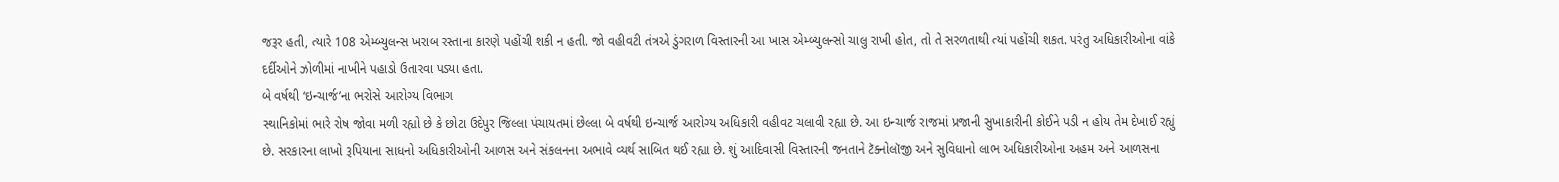જરૂર હતી, ત્યારે 108 એમ્બ્યુલન્સ ખરાબ રસ્તાના કારણે પહોંચી શકી ન હતી. જો વહીવટી તંત્રએ ડુંગરાળ વિસ્તારની આ ખાસ એમ્બ્યુલન્સો ચાલુ રાખી હોત, તો તે સરળતાથી ત્યાં પહોંચી શકત. પરંતુ અધિકારીઓના વાંકે દર્દીઓને ઝોળીમાં નાખીને પહાડો ઉતારવા પડ્યા હતા.
બે વર્ષથી ‘ઇન્ચાર્જ’ના ભરોસે આરોગ્ય વિભાગ
સ્થાનિકોમાં ભારે રોષ જોવા મળી રહ્યો છે કે છોટા ઉદેપુર જિલ્લા પંચાયતમાં છેલ્લા બે વર્ષથી ઇન્ચાર્જ આરોગ્ય અધિકારી વહીવટ ચલાવી રહ્યા છે. આ ઇન્ચાર્જ રાજમાં પ્રજાની સુખાકારીની કોઈને પડી ન હોય તેમ દેખાઈ રહ્યું છે. સરકારના લાખો રૂપિયાના સાધનો અધિકારીઓની આળસ અને સંકલનના અભાવે વ્યર્થ સાબિત થઈ રહ્યા છે. શું આદિવાસી વિસ્તારની જનતાને ટૅક્નોલૉજી અને સુવિધાનો લાભ અધિકારીઓના અહમ અને આળસના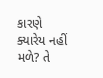કારણે ક્યારેય નહીં મળે? તે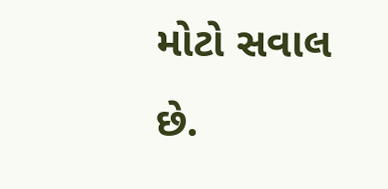મોટો સવાલ છે.